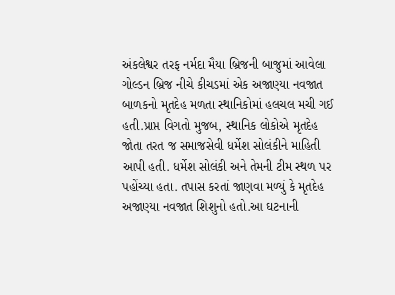અંકલેશ્વર તરફ નર્મદા મૈયા બ્રિજની બાજુમાં આવેલા ગોલ્ડન બ્રિજ નીચે કીચડમાં એક અજાણ્યા નવજાત બાળકનો મૃતદેહ મળતા સ્થાનિકોમાં હલચલ મચી ગઈ હતી.પ્રાપ્ત વિગતો મુજબ, સ્થાનિક લોકોએ મૃતદેહ જોતા તરત જ સમાજસેવી ધર્મેશ સોલંકીને માહિતી આપી હતી. ધર્મેશ સોલંકી અને તેમની ટીમ સ્થળ પર પહોંચ્યા હતા. તપાસ કરતાં જાણવા મળ્યું કે મૃતદેહ અજાણ્યા નવજાત શિશુનો હતો.આ ઘટનાની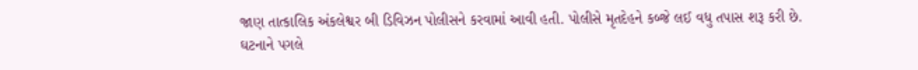જાણ તાત્કાલિક અંકલેશ્વર બી ડિવિઝન પોલીસને કરવામાં આવી હતી. પોલીસે મૃતદેહને કબ્જે લઈ વધુ તપાસ શરૂ કરી છે. ઘટનાને પગલે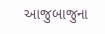આજુબાજુના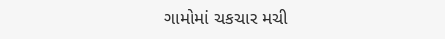ગામોમાં ચકચાર મચી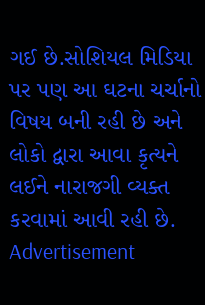ગઈ છે.સોશિયલ મિડિયા પર પણ આ ઘટના ચર્ચાનો વિષય બની રહી છે અને લોકો દ્વારા આવા કૃત્યને લઈને નારાજગી વ્યક્ત કરવામાં આવી રહી છે.
Advertisement